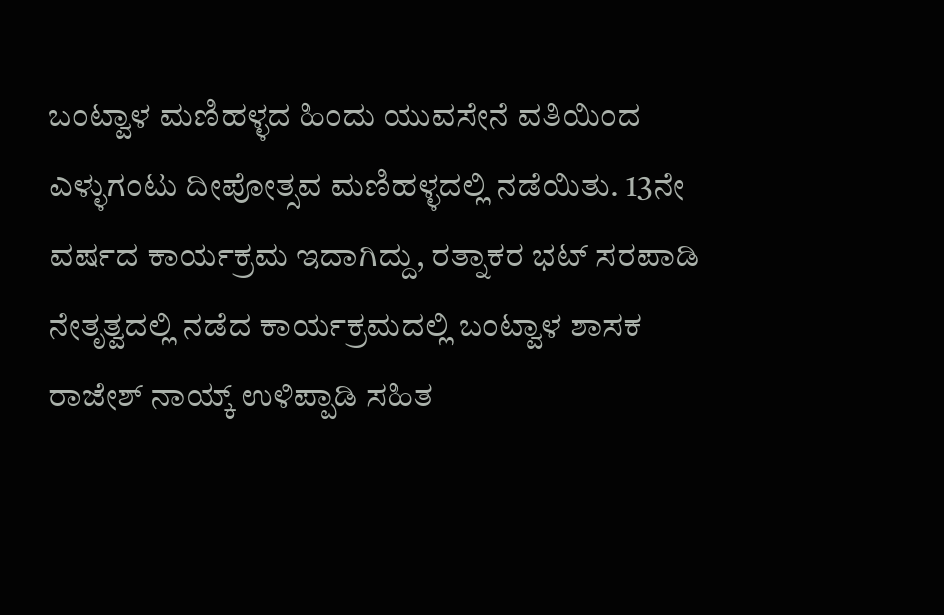ಬಂಟ್ವಾಳ ಮಣಿಹಳ್ಳದ ಹಿಂದು ಯುವಸೇನೆ ವತಿಯಿಂದ ಎಳ್ಳುಗಂಟು ದೀಪೋತ್ಸವ ಮಣಿಹಳ್ಳದಲ್ಲಿ ನಡೆಯಿತು. 13ನೇ ವರ್ಷದ ಕಾರ್ಯಕ್ರಮ ಇದಾಗಿದ್ದು, ರತ್ನಾಕರ ಭಟ್ ಸರಪಾಡಿ ನೇತೃತ್ವದಲ್ಲಿ ನಡೆದ ಕಾರ್ಯಕ್ರಮದಲ್ಲಿ ಬಂಟ್ವಾಳ ಶಾಸಕ ರಾಜೇಶ್ ನಾಯ್ಕ್ ಉಳಿಪ್ಪಾಡಿ ಸಹಿತ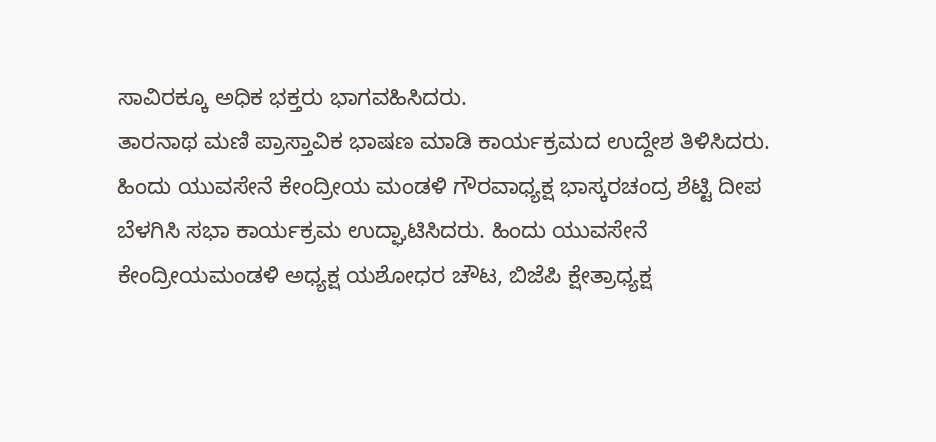ಸಾವಿರಕ್ಕೂ ಅಧಿಕ ಭಕ್ತರು ಭಾಗವಹಿಸಿದರು.
ತಾರನಾಥ ಮಣಿ ಪ್ರಾಸ್ತಾವಿಕ ಭಾಷಣ ಮಾಡಿ ಕಾರ್ಯಕ್ರಮದ ಉದ್ದೇಶ ತಿಳಿಸಿದರು. ಹಿಂದು ಯುವಸೇನೆ ಕೇಂದ್ರೀಯ ಮಂಡಳಿ ಗೌರವಾಧ್ಯಕ್ಷ ಭಾಸ್ಕರಚಂದ್ರ ಶೆಟ್ಟಿ ದೀಪ ಬೆಳಗಿಸಿ ಸಭಾ ಕಾರ್ಯಕ್ರಮ ಉದ್ಘಾಟಿಸಿದರು. ಹಿಂದು ಯುವಸೇನೆ ಕೇಂದ್ರೀಯಮಂಡಳಿ ಅಧ್ಯಕ್ಷ ಯಶೋಧರ ಚೌಟ, ಬಿಜೆಪಿ ಕ್ಷೇತ್ರಾಧ್ಯಕ್ಷ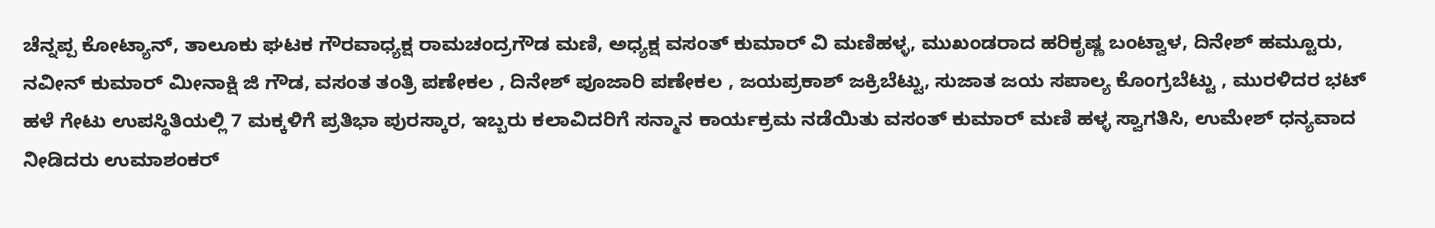ಚೆನ್ನಪ್ಪ ಕೋಟ್ಯಾನ್, ತಾಲೂಕು ಘಟಕ ಗೌರವಾಧ್ಯಕ್ಷ ರಾಮಚಂದ್ರಗೌಡ ಮಣಿ, ಅಧ್ಯಕ್ಷ ವಸಂತ್ ಕುಮಾರ್ ವಿ ಮಣಿಹಳ್ಳ, ಮುಖಂಡರಾದ ಹರಿಕೃಷ್ಣ ಬಂಟ್ವಾಳ, ದಿನೇಶ್ ಹಮ್ಟೂರು, ನವೀನ್ ಕುಮಾರ್ ಮೀನಾಕ್ಷಿ ಜಿ ಗೌಡ, ವಸಂತ ತಂತ್ರಿ ಪಣೇಕಲ , ದಿನೇಶ್ ಪೂಜಾರಿ ಪಣೇಕಲ , ಜಯಪ್ರಕಾಶ್ ಜಕ್ರಿಬೆಟ್ಟು, ಸುಜಾತ ಜಯ ಸಪಾಲ್ಯ ಕೊಂಗ್ರಬೆಟ್ಟು , ಮುರಳಿದರ ಭಟ್ ಹಳೆ ಗೇಟು ಉಪಸ್ಥಿತಿಯಲ್ಲಿ 7 ಮಕ್ಕಳಿಗೆ ಪ್ರತಿಭಾ ಪುರಸ್ಕಾರ, ಇಬ್ಬರು ಕಲಾವಿದರಿಗೆ ಸನ್ಮಾನ ಕಾರ್ಯಕ್ರಮ ನಡೆಯಿತು ವಸಂತ್ ಕುಮಾರ್ ಮಣಿ ಹಳ್ಳ ಸ್ವಾಗತಿಸಿ, ಉಮೇಶ್ ಧನ್ಯವಾದ ನೀಡಿದರು ಉಮಾಶಂಕರ್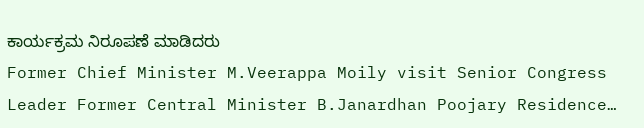ಕಾರ್ಯಕ್ರಮ ನಿರೂಪಣೆ ಮಾಡಿದರು
Former Chief Minister M.Veerappa Moily visit Senior Congress Leader Former Central Minister B.Janardhan Poojary Residence…